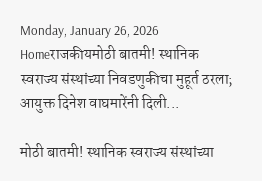Monday, January 26, 2026
Homeराजकीयमोठी बातमी! स्थानिक स्वराज्य संस्थांच्या निवडणुकीचा मुहूर्त ठरला; आयुक्त दिनेश वाघमारेंनी दिली...

मोठी बातमी! स्थानिक स्वराज्य संस्थांच्या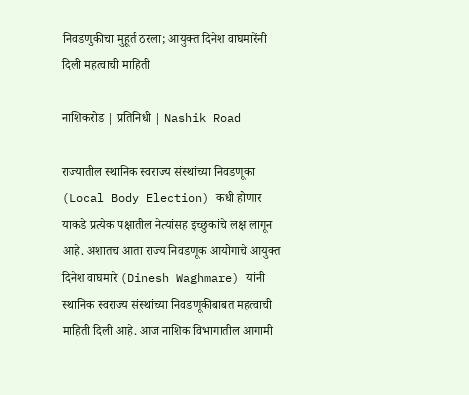निवडणुकीचा मुहूर्त ठरला; आयुक्त दिनेश वाघमारेंनी दिली महत्वाची माहिती

नाशिकरोड | प्रतिनिधी | Nashik Road

राज्यातील स्थानिक स्वराज्य संस्थांच्या निवडणूका (Local Body Election) कधी होणार याकडे प्रत्येक पक्षातील नेत्यांसह इच्छुकांचे लक्ष लागून आहे. अशातच आता राज्य निवडणूक आयोगाचे आयुक्त दिनेश वाघमारे (Dinesh Waghmare) यांनी स्थानिक स्वराज्य संस्थांच्या निवडणूकीबाबत महत्वाची माहिती दिली आहे. आज नाशिक विभागातील आगामी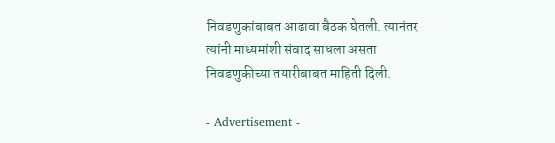निवडणुकांबाबत आढावा बैठक घेतली. त्यानंतर त्यांनी माध्यमांशी संवाद साधला असता निवडणुकीच्या तयारीबाबत माहिती दिली.

- Advertisement -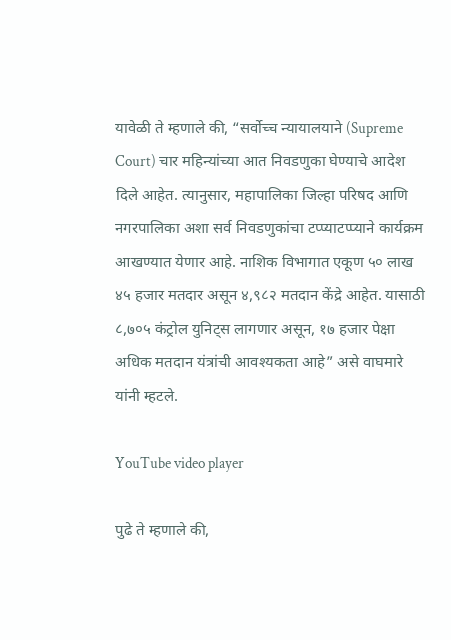यावेळी ते म्हणाले की, “सर्वोच्च न्यायालयाने (Supreme Court) चार महिन्यांच्या आत निवडणुका घेण्याचे आदेश दिले आहेत. त्यानुसार, महापालिका जिल्हा परिषद आणि नगरपालिका अशा सर्व निवडणुकांचा टप्प्याटप्प्याने कार्यक्रम आखण्यात येणार आहे. नाशिक विभागात एकूण ५० लाख ४५ हजार मतदार असून ४,९८२ मतदान केंद्रे आहेत. यासाठी ८,७०५ कंट्रोल युनिट्स लागणार असून, १७ हजार पेक्षा अधिक मतदान यंत्रांची आवश्यकता आहे” असे वाघमारे यांनी म्हटले.

YouTube video player

पुढे ते म्हणाले की,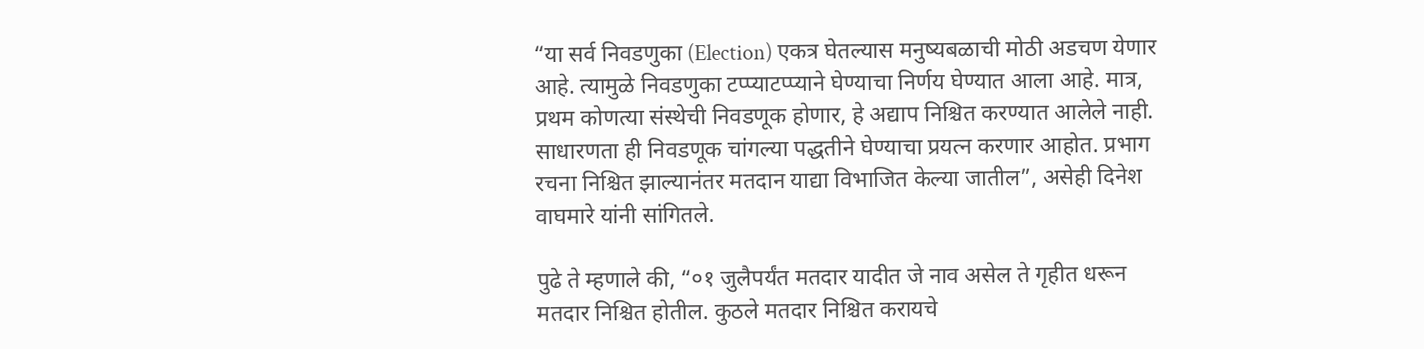“या सर्व निवडणुका (Election) एकत्र घेतल्यास मनुष्यबळाची मोठी अडचण येणार आहे. त्यामुळे निवडणुका टप्प्याटप्प्याने घेण्याचा निर्णय घेण्यात आला आहे. मात्र, प्रथम कोणत्या संस्थेची निवडणूक होणार, हे अद्याप निश्चित करण्यात आलेले नाही. साधारणता ही निवडणूक चांगल्या पद्धतीने घेण्याचा प्रयत्न करणार आहोत. प्रभाग रचना निश्चित झाल्यानंतर मतदान याद्या विभाजित केल्या जातील”, असेही दिनेश वाघमारे यांनी सांगितले.

पुढे ते म्हणाले की, “०१ जुलैपर्यंत मतदार यादीत जे नाव असेल ते गृहीत धरून मतदार निश्चित होतील. कुठले मतदार निश्चित करायचे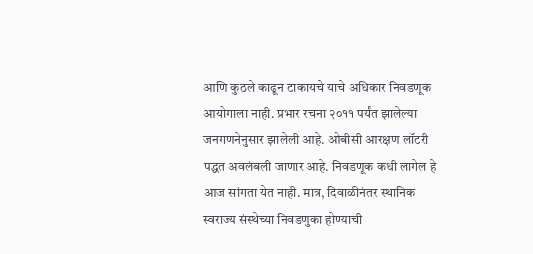आणि कुठले काढून टाकायचे याचे अधिकार निवडणूक आयोगाला नाही. प्रभार रचना २०११ पर्यंत झालेल्या जनगणनेनुसार झालेली आहे. ओबीसी आरक्षण लॉटरी पद्धत अवलंबली जाणार आहे. निवडणूक कधी लागेल हे आज सांगता येत नाही. मात्र, दिवाळीनंतर स्थानिक स्वराज्य संस्थेच्या निवडणुका होण्याची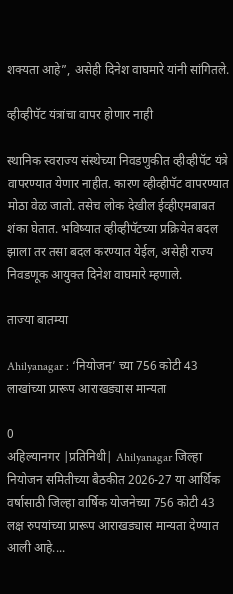शक्यता आहे”, असेही दिनेश वाघमारे यांनी सांगितले.

व्हीव्हीपॅट यंत्रांचा वापर होणार नाही

स्थानिक स्वराज्य संस्थेच्या निवडणुकीत व्हीव्हीपॅट यंत्रे वापरण्यात येणार नाहीत. कारण व्हीव्हीपॅट वापरण्यात मोठा वेळ जातो. तसेच लोक देखील ईव्हीएमबाबत शंका घेतात. भविष्यात व्हीव्हीपॅटच्या प्रक्रियेत बदल झाला तर तसा बदल करण्यात येईल, असेही राज्य निवडणूक आयुक्त दिनेश वाघमारे म्हणाले.

ताज्या बातम्या

Ahilyanagar : ‘नियोजन’ च्या 756 कोटी 43 लाखांच्या प्रारूप आराखड्यास मान्यता

0
अहिल्यानगर |प्रतिनिधी| Ahilyanagar जिल्हा नियोजन समितीच्या बैठकीत 2026-27 या आर्थिक वर्षासाठी जिल्हा वार्षिक योजनेच्या 756 कोटी 43 लक्ष रुपयांच्या प्रारूप आराखड्यास मान्यता देण्यात आली आहे....